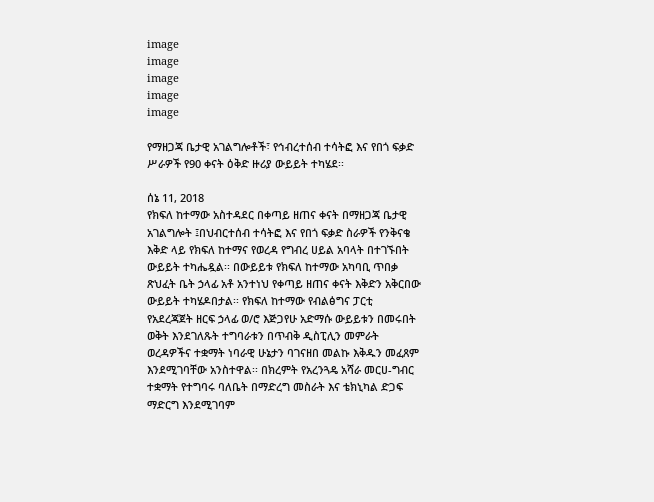image
image
image
image
image

የማዘጋጃ ቤታዊ አገልግሎቶች፣ የኅብረተሰብ ተሳትፎ እና የበጎ ፍቃድ ሥራዎች የ90 ቀናት ዕቅድ ዙሪያ ውይይት ተካሄደ፡፡

ሰኔ 11, 2018
የክፍለ ከተማው አስተዳደር በቀጣይ ዘጠና ቀናት በማዘጋጃ ቤታዊ አገልግሎት ፤በህብርተሰብ ተሳትፎ እና የበጎ ፍቃድ ስራዎች የንቅናቄ እቅድ ላይ የክፍለ ከተማና የወረዳ የግብረ ሀይል አባላት በተገኙበት ውይይት ተካሔዷል፡፡ በውይይቱ የክፍለ ከተማው አካባቢ ጥበቃ ጽህፈት ቤት ኃላፊ አቶ አንተነህ የቀጣይ ዘጠና ቀናት እቅድን አቅርበው ውይይት ተካሄዶበታል፡፡ የክፍለ ከተማው የብልፅግና ፓርቲ የአደረጃጀት ዘርፍ ኃላፊ ወ/ሮ እጅጋየሁ አድማሱ ውይይቱን በመሩበት ወቅት እንደገለጹት ተግባራቱን በጥብቅ ዲስፒሊን መምራት ወረዳዎችና ተቋማት ነባራዊ ሁኔታን ባገናዘበ መልኩ እቅዱን መፈጸም እንደሚገባቸው አንስተዋል፡፡ በክረምት የአረንጓዴ አሻራ መርሀ-ግብር ተቋማት የተግባሩ ባለቤት በማድረግ መስራት እና ቴክኒካል ድጋፍ ማድርግ እንደሚገባም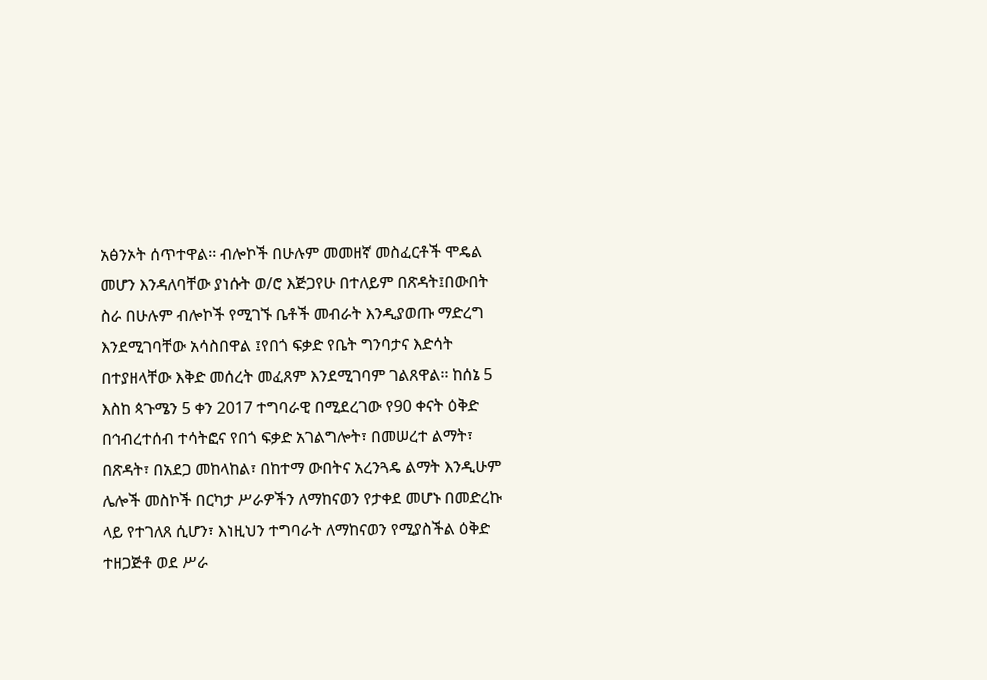አፅንኦት ሰጥተዋል፡፡ ብሎኮች በሁሉም መመዘኛ መስፈርቶች ሞዴል መሆን እንዳለባቸው ያነሱት ወ/ሮ እጅጋየሁ በተለይም በጽዳት፤በውበት ስራ በሁሉም ብሎኮች የሚገኙ ቤቶች መብራት እንዲያወጡ ማድረግ እንደሚገባቸው አሳስበዋል ፤የበጎ ፍቃድ የቤት ግንባታና እድሳት በተያዘላቸው እቅድ መሰረት መፈጸም እንደሚገባም ገልጸዋል፡፡ ከሰኔ 5 እስከ ጳጉሜን 5 ቀን 2017 ተግባራዊ በሚደረገው የ90 ቀናት ዕቅድ በኅብረተሰብ ተሳትፎና የበጎ ፍቃድ አገልግሎት፣ በመሠረተ ልማት፣ በጽዳት፣ በአደጋ መከላከል፣ በከተማ ውበትና አረንጓዴ ልማት እንዲሁም ሌሎች መስኮች በርካታ ሥራዎችን ለማከናወን የታቀደ መሆኑ በመድረኩ ላይ የተገለጸ ሲሆን፣ እነዚህን ተግባራት ለማከናወን የሚያስችል ዕቅድ ተዘጋጅቶ ወደ ሥራ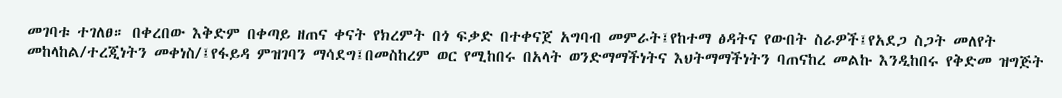መገባቱ ተገለፀ። በቀረበው እቅድም በቀጣይ ዘጠና ቀናት የክረምት በጎ ፍቃድ በተቀናጀ አግባብ መምራት፤የከተማ ፅዳትና የውበት ስራዎች፤የአደጋ ስጋት መለየት መከላከል/ተረጂነትን መቀነስ/፤የፋይዳ ምዝገባን ማሳደግ፤በመስከረም ወር የሚከበሩ በአላት ወንድማማችነትና እህትማማችነትን ባጠናከረ መልኩ እንዲከበሩ የቅድመ ዝግጅት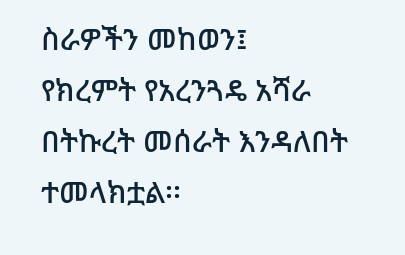ስራዎችን መከወን፤ የክረምት የአረንጓዴ አሻራ በትኩረት መሰራት እንዳለበት ተመላክቷል፡፡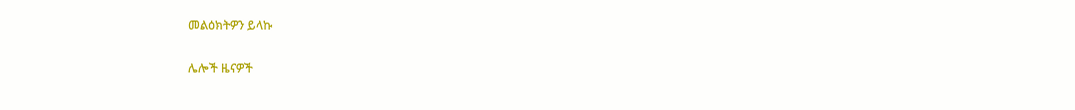መልዕክትዎን ይላኩ

ሌሎች ዜናዎች